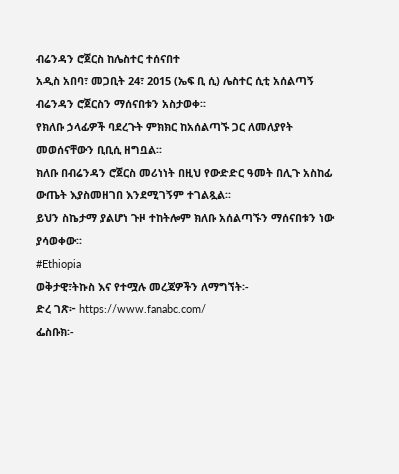ብሬንዳን ሮጀርስ ከሌስተር ተሰናበተ
አዲስ አበባ፣ መጋቢት 24፣ 2015 (ኤፍ ቢ ሲ) ሌስተር ሲቲ አሰልጣኝ ብሬንዳን ሮጀርስን ማሰናበቱን አስታወቀ፡፡
የክለቡ ኃላፊዎች ባደረጉት ምክክር ከአሰልጣኙ ጋር ለመለያየት መወሰናቸውን ቢቢሲ ዘግቧል፡፡
ክለቡ በብሬንዳን ሮጀርስ መሪነነት በዚህ የውድድር ዓመት በሊጉ አስከፊ ውጤት እያስመዘገበ እንደሚገኝም ተገልጿል፡፡
ይህን ስኬታማ ያልሆነ ጉዞ ተከትሎም ክለቡ አሰልጣኙን ማሰናበቱን ነው ያሳወቀው፡፡
#Ethiopia
ወቅታዊ፣ትኩስ እና የተሟሉ መረጃዎችን ለማግኘት፡-
ድረ ገጽ፦ https://www.fanabc.com/
ፌስቡክ፡-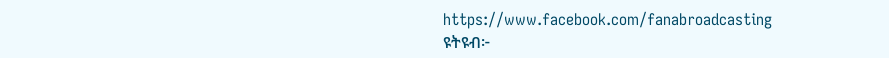https://www.facebook.com/fanabroadcasting
ዩትዩብ፦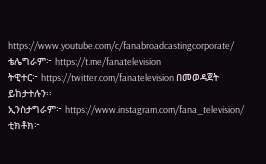https://www.youtube.com/c/fanabroadcastingcorporate/
ቴሌግራም፦ https://t.me/fanatelevision
ትዊተር፦ https://twitter.com/fanatelevision በመወዳጀት ይከታተሉን፡፡
ኢንስታግራም፦ https://www.instagram.com/fana_television/
ቲክቶክ፦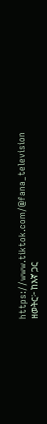https://www.tiktok.com/@fana_television
ዘወትር፦ ከእኛ ጋር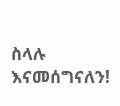ስላሉ እናመሰግናለን!